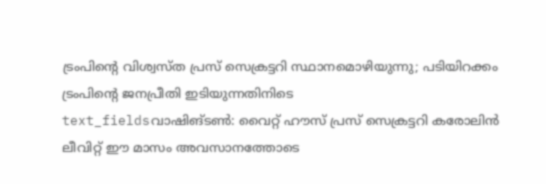ട്രംപിന്റെ വിശ്വസ്ത പ്രസ് സെക്രട്ടറി സ്ഥാനമൊഴിയുന്നു; പടിയിറക്കം ട്രംപിന്റെ ജനപ്രീതി ഇടിയുന്നതിനിടെ
text_fieldsവാഷിങ്ടൺ: വൈറ്റ് ഹൗസ് പ്രസ് സെക്രട്ടറി കരോലിൻ ലീവിറ്റ് ഈ മാസം അവസാനത്തോടെ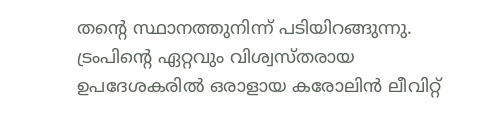തന്റെ സ്ഥാനത്തുനിന്ന് പടിയിറങ്ങുന്നു. ട്രംപിന്റെ ഏറ്റവും വിശ്വസ്തരായ ഉപദേശകരിൽ ഒരാളായ കരോലിൻ ലീവിറ്റ്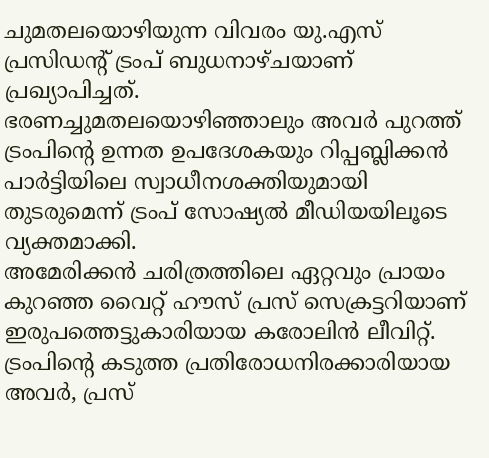ചുമതലയൊഴിയുന്ന വിവരം യു.എസ് പ്രസിഡന്റ് ട്രംപ് ബുധനാഴ്ചയാണ് പ്രഖ്യാപിച്ചത്.
ഭരണച്ചുമതലയൊഴിഞ്ഞാലും അവർ പുറത്ത് ട്രംപിന്റെ ഉന്നത ഉപദേശകയും റിപ്പബ്ലിക്കൻ പാർട്ടിയിലെ സ്വാധീനശക്തിയുമായി തുടരുമെന്ന് ട്രംപ് സോഷ്യൽ മീഡിയയിലൂടെ വ്യക്തമാക്കി.
അമേരിക്കൻ ചരിത്രത്തിലെ ഏറ്റവും പ്രായം കുറഞ്ഞ വൈറ്റ് ഹൗസ് പ്രസ് സെക്രട്ടറിയാണ് ഇരുപത്തെട്ടുകാരിയായ കരോലിൻ ലീവിറ്റ്. ട്രംപിന്റെ കടുത്ത പ്രതിരോധനിരക്കാരിയായ അവർ, പ്രസ്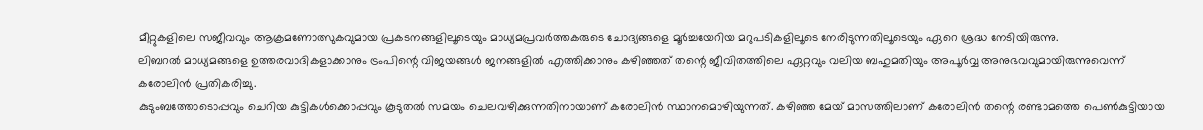മീറ്റുകളിലെ സജീവവും ആക്രമണോത്സുകവുമായ പ്രകടനങ്ങളിലൂടെയും മാധ്യമപ്രവർത്തകരുടെ ചോദ്യങ്ങളെ മൂർച്ചയേറിയ മറുപടികളിലൂടെ നേരിടുന്നതിലൂടെയും ഏറെ ശ്രദ്ധ നേടിയിരുന്നു.
ലിബറൽ മാധ്യമങ്ങളെ ഉത്തരവാദികളാക്കാനും ട്രംപിന്റെ വിജയങ്ങൾ ജനങ്ങളിൽ എത്തിക്കാനും കഴിഞ്ഞത് തന്റെ ജീവിതത്തിലെ ഏറ്റവും വലിയ ബഹുമതിയും അപൂർവ്വ അനുഭവവുമായിരുന്നുവെന്ന് കരോലിൻ പ്രതികരിച്ചു.
കുടുംബത്തോടൊപ്പവും ചെറിയ കുട്ടികൾക്കൊപ്പവും കൂടുതൽ സമയം ചെലവഴിക്കുന്നതിനായാണ് കരോലിൻ സ്ഥാനമൊഴിയുന്നത്. കഴിഞ്ഞ മേയ് മാസത്തിലാണ് കരോലിൻ തന്റെ രണ്ടാമത്തെ പെൺകുട്ടിയായ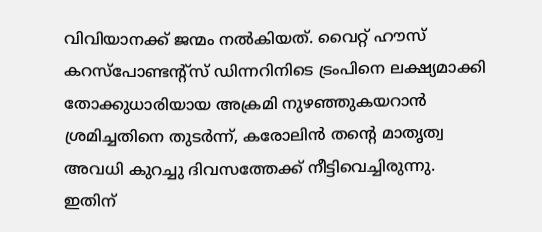വിവിയാനക്ക് ജന്മം നൽകിയത്. വൈറ്റ് ഹൗസ് കറസ്പോണ്ടന്റ്സ് ഡിന്നറിനിടെ ട്രംപിനെ ലക്ഷ്യമാക്കി തോക്കുധാരിയായ അക്രമി നുഴഞ്ഞുകയറാൻ ശ്രമിച്ചതിനെ തുടർന്ന്, കരോലിൻ തന്റെ മാതൃത്വ അവധി കുറച്ചു ദിവസത്തേക്ക് നീട്ടിവെച്ചിരുന്നു. ഇതിന്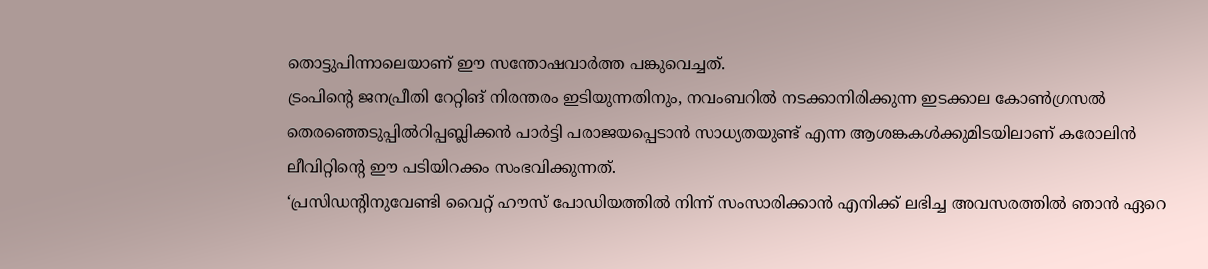തൊട്ടുപിന്നാലെയാണ് ഈ സന്തോഷവാർത്ത പങ്കുവെച്ചത്.
ട്രംപിന്റെ ജനപ്രീതി റേറ്റിങ് നിരന്തരം ഇടിയുന്നതിനും, നവംബറിൽ നടക്കാനിരിക്കുന്ന ഇടക്കാല കോൺഗ്രസൽ തെരഞ്ഞെടുപ്പിൽറിപ്പബ്ലിക്കൻ പാർട്ടി പരാജയപ്പെടാൻ സാധ്യതയുണ്ട് എന്ന ആശങ്കകൾക്കുമിടയിലാണ് കരോലിൻ ലീവിറ്റിന്റെ ഈ പടിയിറക്കം സംഭവിക്കുന്നത്.
‘പ്രസിഡന്റിനുവേണ്ടി വൈറ്റ് ഹൗസ് പോഡിയത്തിൽ നിന്ന് സംസാരിക്കാൻ എനിക്ക് ലഭിച്ച അവസരത്തിൽ ഞാൻ ഏറെ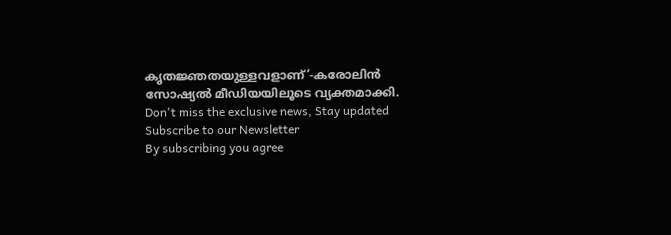കൃതജ്ഞതയുള്ളവളാണ്’-കരോലിൻ സോഷ്യൽ മീഡിയയിലൂടെ വ്യക്തമാക്കി.
Don't miss the exclusive news, Stay updated
Subscribe to our Newsletter
By subscribing you agree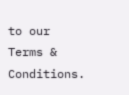to our Terms & Conditions.